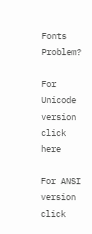Fonts Problem?

For Unicode version click here

For ANSI version click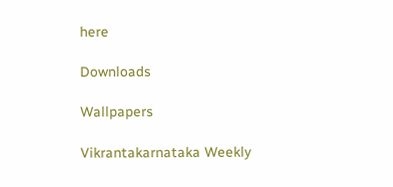here

Downloads

Wallpapers

Vikrantakarnataka Weekly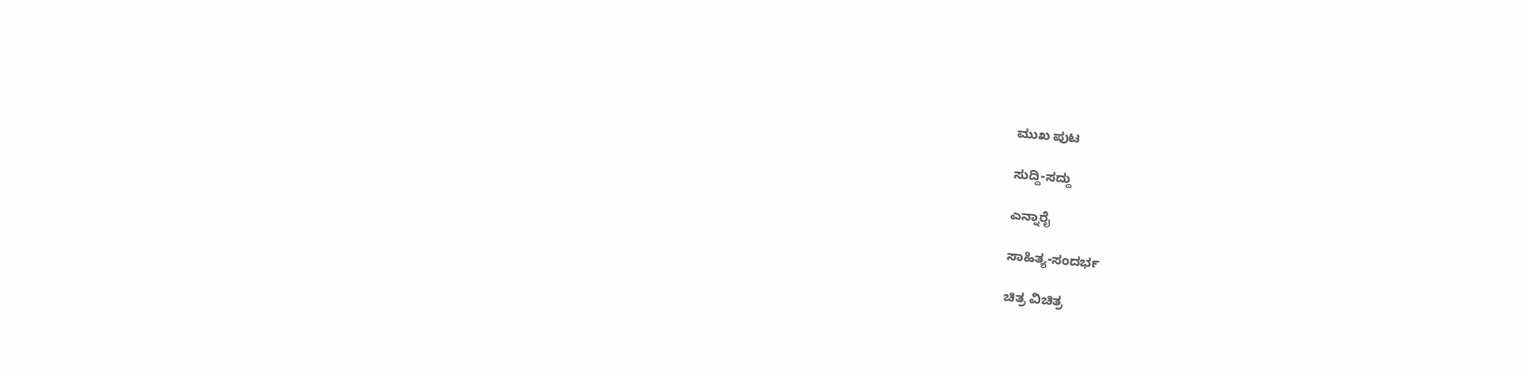ಮುಖ ಪುಟ

ಸುದ್ದಿ-ಸದ್ದು

ಎನ್ನಾರೈ

ಸಾಹಿತ್ಯ-ಸಂದರ್ಭ

ಚಿತ್ರ ವಿಚಿತ್ರ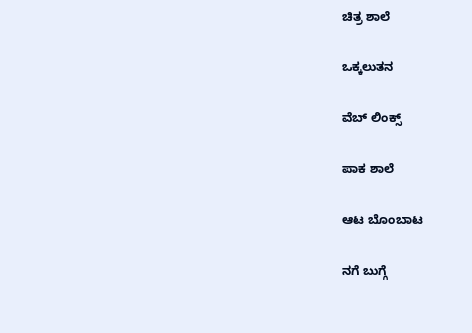ಚಿತ್ರ ಶಾಲೆ

ಒಕ್ಕಲುತನ

ವೆಬ್ ಲಿಂಕ್ಸ್

ಪಾಕ ಶಾಲೆ

ಆಟ ಬೊಂಬಾಟ

ನಗೆ ಬುಗ್ಗೆ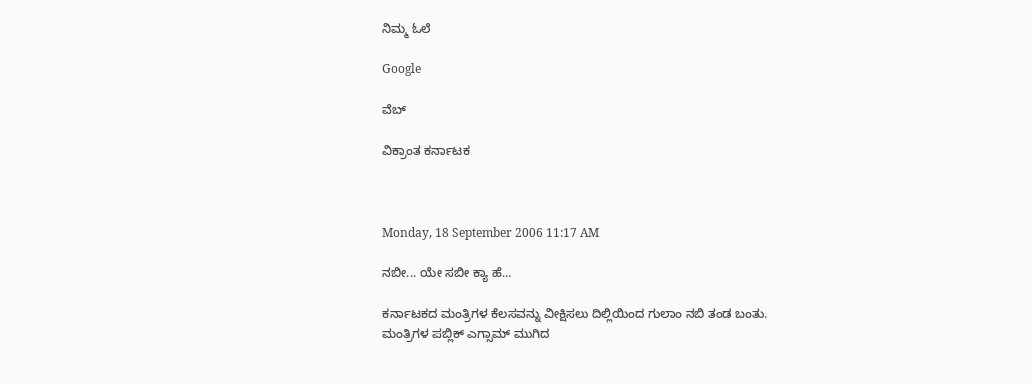ನಿಮ್ಮ ಓಲೆ

Google

ವೆಬ್

ವಿಕ್ರಾಂತ ಕರ್ನಾಟಕ



Monday, 18 September 2006 11:17 AM

ನಬೀ... ಯೇ ಸಬೀ ಕ್ಯಾ ಹೆ...

ಕರ್ನಾಟಕದ ಮಂತ್ರಿಗಳ ಕೆಲಸವನ್ನು ವೀಕ್ಷಿಸಲು ದಿಲ್ಲಿಯಿಂದ ಗುಲಾಂ ನಬಿ ತಂಡ ಬಂತು. ಮಂತ್ರಿಗಳ ಪಬ್ಲಿಕ್ ಎಗ್ಸಾಮ್ ಮುಗಿದ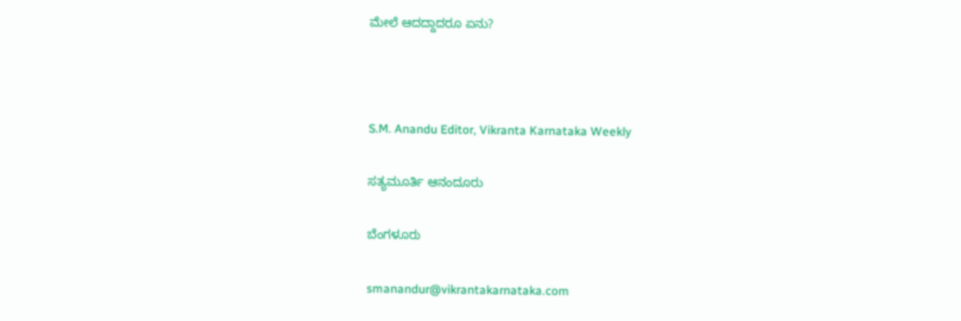ಮೇಲೆ ಆದದ್ದಾದರೂ ಏನು?



S.M. Anandu Editor, Vikranta Karnataka Weekly

ಸತ್ಯಮೂರ್ತಿ ಆನಂದೂರು

ಬೆಂಗಳೂರು

smanandur@vikrantakarnataka.com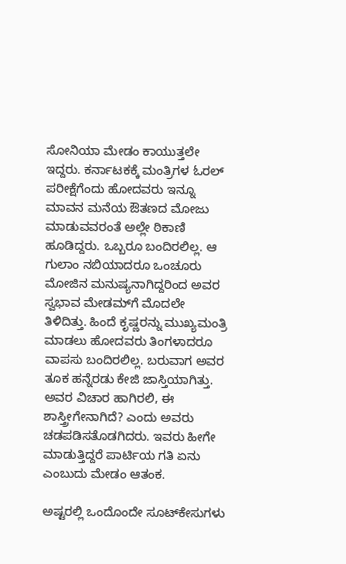ಸೋನಿಯಾ ಮೇಡಂ ಕಾಯುತ್ತಲೇ ಇದ್ದರು. ಕರ್ನಾಟಕಕ್ಕೆ ಮಂತ್ರಿಗಳ ಓರಲ್ ಪರೀಕ್ಷೆಗೆಂದು ಹೋದವರು ಇನ್ನೂ ಮಾವನ ಮನೆಯ ಔತಣದ ಮೋಜು ಮಾಡುವವರಂತೆ ಅಲ್ಲೇ ಠಿಕಾಣಿ ಹೂಡಿದ್ದರು. ಒಬ್ಬರೂ ಬಂದಿರಲಿಲ್ಲ. ಆ ಗುಲಾಂ ನಬಿಯಾದರೂ ಒಂಚೂರು ಮೋಜಿನ ಮನುಷ್ಯನಾಗಿದ್ದರಿಂದ ಅವರ ಸ್ವಭಾವ ಮೇಡಮ್‌ಗೆ ಮೊದಲೇ ತಿಳಿದಿತ್ತು. ಹಿಂದೆ ಕೃಷ್ಣರನ್ನು ಮುಖ್ಯಮಂತ್ರಿ ಮಾಡಲು ಹೋದವರು ತಿಂಗಳಾದರೂ ವಾಪಸು ಬಂದಿರಲಿಲ್ಲ. ಬರುವಾಗ ಅವರ ತೂಕ ಹನ್ನೆರಡು ಕೇಜಿ ಜಾಸ್ತಿಯಾಗಿತ್ತು. ಅವರ ವಿಚಾರ ಹಾಗಿರಲಿ, ಈ ಶಾಸ್ತ್ರೀಗೇನಾಗಿದೆ? ಎಂದು ಅವರು ಚಡಪಡಿಸತೊಡಗಿದರು. ಇವರು ಹೀಗೇ ಮಾಡುತ್ತಿದ್ದರೆ ಪಾರ್ಟಿಯ ಗತಿ ಏನು ಎಂಬುದು ಮೇಡಂ ಆತಂಕ.

ಅಷ್ಟರಲ್ಲಿ ಒಂದೊಂದೇ ಸೂಟ್‌ಕೇಸುಗಳು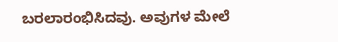ಬರಲಾರಂಭಿಸಿದವು. ಅವುಗಳ ಮೇಲೆ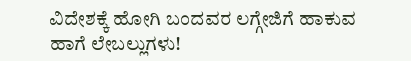ವಿದೇಶಕ್ಕೆ ಹೋಗಿ ಬಂದವರ ಲಗ್ಗೇಜಿಗೆ ಹಾಕುವ ಹಾಗೆ ಲೇಬಲ್ಲುಗಳು!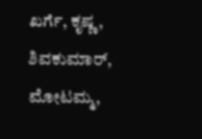ಖರ್ಗೆ, ಕೃಷ್ಣ, ಶಿವಕುಮಾರ್, ಮೋಟಮ್ಮ,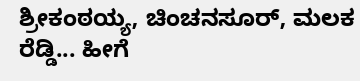ಶ್ರೀಕಂಠಯ್ಯ, ಚಿಂಚನಸೂರ್, ಮಲಕ ರೆಡ್ಡಿ... ಹೀಗೆ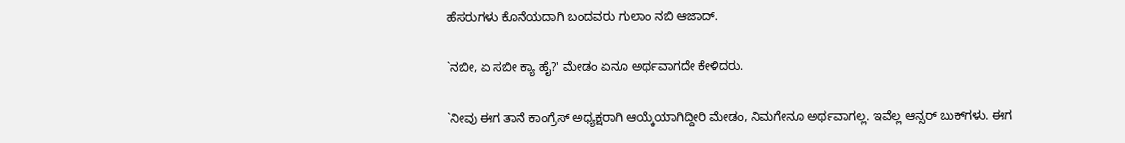ಹೆಸರುಗಳು ಕೊನೆಯದಾಗಿ ಬಂದವರು ಗುಲಾಂ ನಬಿ ಆಜಾದ್.

`ನಬೀ, ಏ ಸಬೀ ಕ್ಯಾ ಹೈ?' ಮೇಡಂ ಏನೂ ಅರ್ಥವಾಗದೇ ಕೇಳಿದರು.

`ನೀವು ಈಗ ತಾನೆ ಕಾಂಗ್ರೆಸ್ ಅಧ್ಯಕ್ಷರಾಗಿ ಆಯ್ಕೆಯಾಗಿದ್ದೀರಿ ಮೇಡಂ, ನಿಮಗೇನೂ ಅರ್ಥವಾಗಲ್ಲ. ಇವೆಲ್ಲ ಆನ್ಸರ್ ಬುಕ್‌ಗಳು. ಈಗ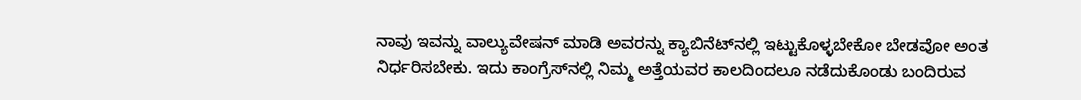ನಾವು ಇವನ್ನು ವಾಲ್ಯುವೇಷನ್ ಮಾಡಿ ಅವರನ್ನು ಕ್ಯಾಬಿನೆಟ್‌ನಲ್ಲಿ ಇಟ್ಟುಕೊಳ್ಳಬೇಕೋ ಬೇಡವೋ ಅಂತ ನಿರ್ಧರಿಸಬೇಕು. ಇದು ಕಾಂಗ್ರೆಸ್‌ನಲ್ಲಿ ನಿಮ್ಮ ಅತ್ತೆಯವರ ಕಾಲದಿಂದಲೂ ನಡೆದುಕೊಂಡು ಬಂದಿರುವ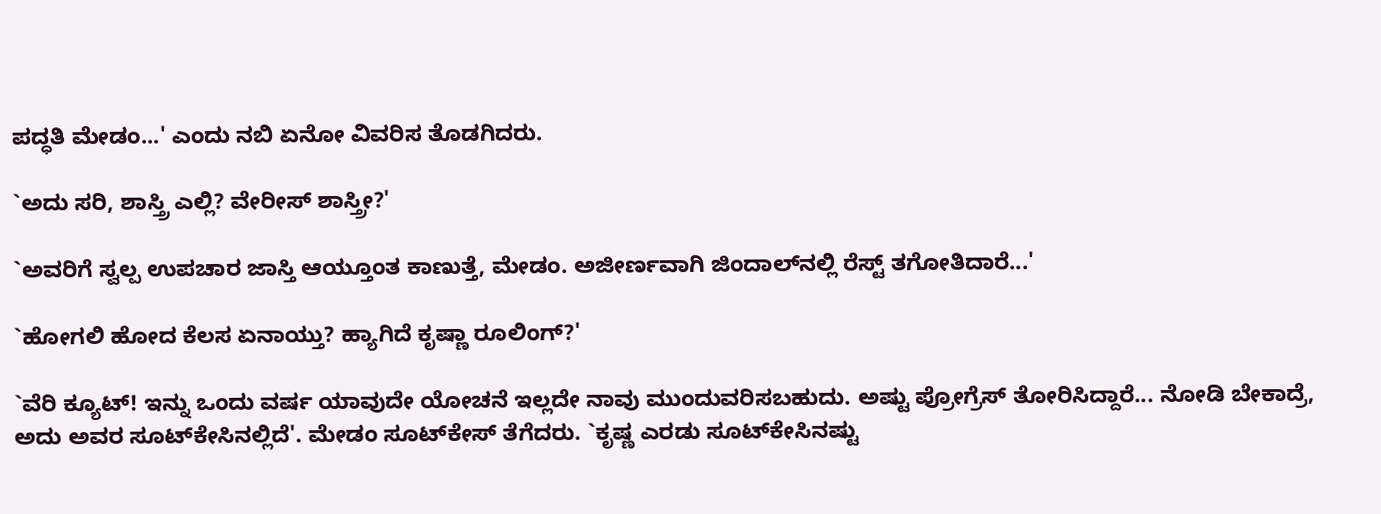ಪದ್ಧತಿ ಮೇಡಂ...' ಎಂದು ನಬಿ ಏನೋ ವಿವರಿಸ ತೊಡಗಿದರು.

`ಅದು ಸರಿ, ಶಾಸ್ತ್ರಿ ಎಲ್ಲಿ? ವೇರೀಸ್ ಶಾಸ್ತ್ರೀ?'

`ಅವರಿಗೆ ಸ್ವಲ್ಪ ಉಪಚಾರ ಜಾಸ್ತಿ ಆಯ್ತೂಂತ ಕಾಣುತ್ತೆ, ಮೇಡಂ. ಅಜೀರ್ಣವಾಗಿ ಜಿಂದಾಲ್‌ನಲ್ಲಿ ರೆಸ್ಟ್ ತಗೋತಿದಾರೆ...'

`ಹೋಗಲಿ ಹೋದ ಕೆಲಸ ಏನಾಯ್ತು? ಹ್ಯಾಗಿದೆ ಕೃಷ್ಣಾ ರೂಲಿಂಗ್?'

`ವೆರಿ ಕ್ಯೂಟ್! ಇನ್ನು ಒಂದು ವರ್ಷ ಯಾವುದೇ ಯೋಚನೆ ಇಲ್ಲದೇ ನಾವು ಮುಂದುವರಿಸಬಹುದು. ಅಷ್ಟು ಪ್ರೋಗ್ರೆಸ್ ತೋರಿಸಿದ್ದಾರೆ... ನೋಡಿ ಬೇಕಾದ್ರೆ, ಅದು ಅವರ ಸೂಟ್‌ಕೇಸಿನಲ್ಲಿದೆ'. ಮೇಡಂ ಸೂಟ್‌ಕೇಸ್ ತೆಗೆದರು. `ಕೃಷ್ಣ ಎರಡು ಸೂಟ್‌ಕೇಸಿನಷ್ಟು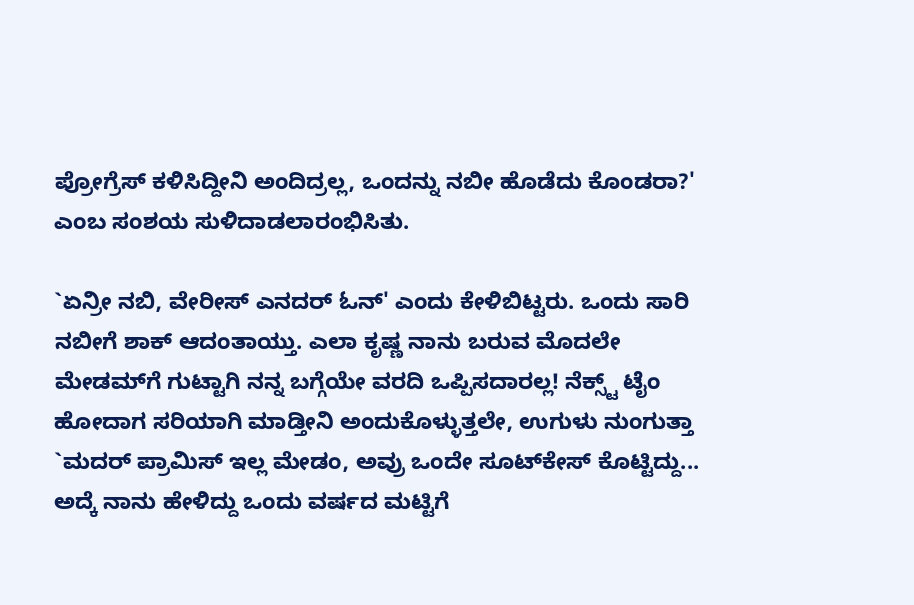ಪ್ರೋಗ್ರೆಸ್ ಕಳಿಸಿದ್ದೀನಿ ಅಂದಿದ್ರಲ್ಲ, ಒಂದನ್ನು ನಬೀ ಹೊಡೆದು ಕೊಂಡರಾ?' ಎಂಬ ಸಂಶಯ ಸುಳಿದಾಡಲಾರಂಭಿಸಿತು.

`ಏನ್ರೀ ನಬಿ, ವೇರೀಸ್ ಎನದರ್ ಓನ್' ಎಂದು ಕೇಳಿಬಿಟ್ಟರು. ಒಂದು ಸಾರಿ ನಬೀಗೆ ಶಾಕ್ ಆದಂತಾಯ್ತು. ಎಲಾ ಕೃಷ್ಣ ನಾನು ಬರುವ ಮೊದಲೇ ಮೇಡಮ್‌ಗೆ ಗುಟ್ಟಾಗಿ ನನ್ನ ಬಗ್ಗೆಯೇ ವರದಿ ಒಪ್ಪಿಸದಾರಲ್ಲ! ನೆಕ್ಸ್ಟ್ ಟೈಂ ಹೋದಾಗ ಸರಿಯಾಗಿ ಮಾಡ್ತೀನಿ ಅಂದುಕೊಳ್ಳುತ್ತಲೇ, ಉಗುಳು ನುಂಗುತ್ತಾ `ಮದರ್ ಪ್ರಾಮಿಸ್ ಇಲ್ಲ ಮೇಡಂ, ಅವ್ರು ಒಂದೇ ಸೂಟ್‌ಕೇಸ್ ಕೊಟ್ಟಿದ್ದು... ಅದ್ಕೆ ನಾನು ಹೇಳಿದ್ದು ಒಂದು ವರ್ಷದ ಮಟ್ಟಿಗೆ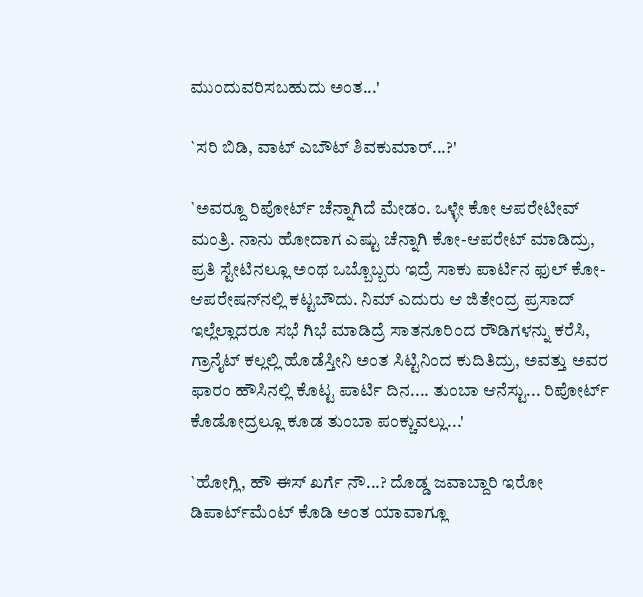ಮುಂದುವರಿಸಬಹುದು ಅಂತ...'

`ಸರಿ ಬಿಡಿ, ವಾಟ್ ಎಬೌಟ್ ಶಿವಕುಮಾರ್...?'

`ಅವರ್‍ದೂ ರಿಪೋರ್ಟ್ ಚೆನ್ನಾಗಿದೆ ಮೇಡಂ. ಒಳ್ಳೇ ಕೋ ಆಪರೇಟೀವ್ ಮಂತ್ರಿ. ನಾನು ಹೋದಾಗ ಎಷ್ಟು ಚೆನ್ನಾಗಿ ಕೋ-ಆಪರೇಟ್ ಮಾಡಿದ್ರು, ಪ್ರತಿ ಸ್ಟೇಟಿನಲ್ಲೂ ಅಂಥ ಒಬ್ಬೊಬ್ಬರು ಇದ್ರೆ ಸಾಕು ಪಾರ್ಟಿನ ಫುಲ್ ಕೋ-ಆಪರೇಷನ್‌ನಲ್ಲಿ ಕಟ್ಟಬೌದು. ನಿಮ್ ಎದುರು ಆ ಜಿತೇಂದ್ರ ಪ್ರಸಾದ್ ಇಲ್ಲೆಲ್ಲಾದರೂ ಸಭೆ ಗಿಭೆ ಮಾಡಿದ್ರೆ ಸಾತನೂರಿಂದ ರೌಡಿಗಳನ್ನು ಕರೆಸಿ, ಗ್ರಾನೈಟ್ ಕಲ್ಲಲ್ಲಿ ಹೊಡೆಸ್ತೀನಿ ಅಂತ ಸಿಟ್ಟಿನಿಂದ ಕುದಿತಿದ್ರು, ಅವತ್ತು ಅವರ ಫಾರಂ ಹೌಸಿನಲ್ಲಿ ಕೊಟ್ಟ ಪಾರ್ಟಿ ದಿನ.... ತುಂಬಾ ಆನೆಸ್ಟು... ರಿಪೋರ್ಟ್ ಕೊಡೋದ್ರಲ್ಲೂ ಕೂಡ ತುಂಬಾ ಪಂಕ್ಚುವಲ್ಲು...'

`ಹೋಗ್ಲಿ, ಹೌ ಈಸ್ ಖರ್ಗೆ ನೌ...? ದೊಡ್ಡ ಜವಾಬ್ದಾರಿ ಇರೋ ಡಿಪಾರ್ಟ್‌ಮೆಂಟ್ ಕೊಡಿ ಅಂತ ಯಾವಾಗ್ಲೂ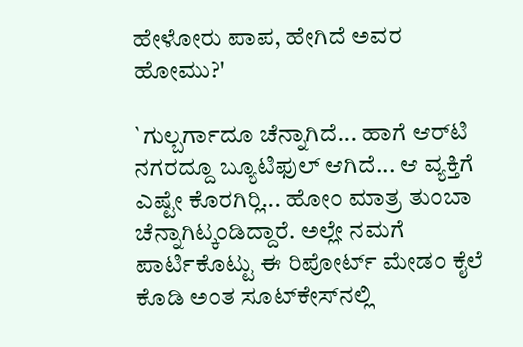ಹೇಳೋರು ಪಾಪ, ಹೇಗಿದೆ ಅವರ ಹೋಮು?'

`ಗುಲ್ಬರ್ಗಾದೂ ಚೆನ್ನಾಗಿದೆ... ಹಾಗೆ ಆರ್‌ಟಿ ನಗರದ್ದೂ ಬ್ಯೂಟಿಫುಲ್ ಆಗಿದೆ... ಆ ವ್ಯಕ್ತಿಗೆ ಎಷ್ಟೇ ಕೊರಗಿರ್‍ಲಿ... ಹೋಂ ಮಾತ್ರ ತುಂಬಾ ಚೆನ್ನಾಗಿಟ್ಕಂಡಿದ್ದಾರೆ. ಅಲ್ಲೇ ನಮಗೆ ಪಾರ್ಟಿಕೊಟ್ಟು ಈ ರಿಪೋರ್ಟ್ ಮೇಡಂ ಕೈಲೆ ಕೊಡಿ ಅಂತ ಸೂಟ್‌ಕೇಸ್‌ನಲ್ಲಿ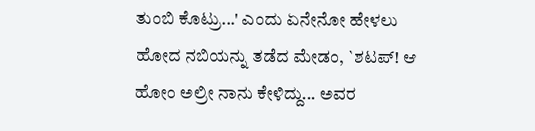ತುಂಬಿ ಕೊಟ್ರು...' ಎಂದು ಏನೇನೋ ಹೇಳಲು ಹೋದ ನಬಿಯನ್ನು ತಡೆದ ಮೇಡಂ, `ಶಟಪ್! ಆ ಹೋಂ ಅಲ್ರೀ ನಾನು ಕೇಳಿದ್ದು... ಅವರ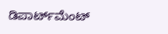ಡಿಪಾರ್ಟ್‌ಮೆಂಟ್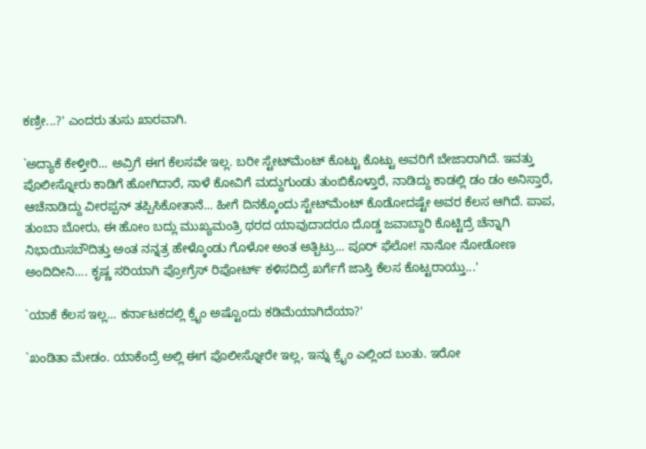ಕಣ್ರೀ...?' ಎಂದರು ತುಸು ಖಾರವಾಗಿ.

`ಅದ್ಯಾಕೆ ಕೇಳ್ತೀರಿ... ಅವ್ರಿಗೆ ಈಗ ಕೆಲಸವೇ ಇಲ್ಲ. ಬರೀ ಸ್ಟೇಟ್‌ಮೆಂಟ್ ಕೊಟ್ಟು ಕೊಟ್ಟು ಅವರಿಗೆ ಬೇಜಾರಾಗಿದೆ. ಇವತ್ತು ಪೊಲೀಸ್ನೋರು ಕಾಡಿಗೆ ಹೋಗಿದಾರೆ, ನಾಳೆ ಕೋವಿಗೆ ಮದ್ದುಗುಂಡು ತುಂಬಿಕೊಳ್ತಾರೆ, ನಾಡಿದ್ದು ಕಾಡಲ್ಲಿ ಡಂ ಡಂ ಅನಿಸ್ತಾರೆ, ಆಚೆನಾಡಿದ್ದು ವೀರಪ್ಪನ್ ತಪ್ಪಿಸಿಕೋತಾನೆ... ಹೀಗೆ ದಿನಕ್ಕೊಂದು ಸ್ಟೇಟ್‌ಮೆಂಟ್ ಕೊಡೋದಷ್ಟೇ ಅವರ ಕೆಲಸ ಆಗಿದೆ. ಪಾಪ, ತುಂಬಾ ಬೋರು, ಈ ಹೋಂ ಬದ್ಲು ಮುಖ್ಯಮಂತ್ರಿ ಥರದ ಯಾವುದಾದರೂ ದೊಡ್ಡ ಜವಾಬ್ದಾರಿ ಕೊಟ್ಟಿದ್ರೆ ಚೆನ್ನಾಗಿ ನಿಭಾಯಿಸಬೌದಿತ್ತು ಅಂತ ನನ್ನತ್ರ ಹೇಳ್ಕೊಂಡು ಗೊಳೋ ಅಂತ ಅತ್ಬಿಟ್ರು... ಪೂರ್ ಫೆಲೋ! ನಾನೋ ನೋಡೋಣ ಅಂದಿದೀನಿ.... ಕೃಷ್ಣ ಸರಿಯಾಗಿ ಪ್ರೋಗ್ರೆಸ್ ರಿಪೋರ್ಟ್ ಕಳಿಸದಿದ್ರೆ ಖರ್ಗೆಗೆ ಜಾಸ್ತಿ ಕೆಲಸ ಕೊಟ್ಟರಾಯ್ತು...'

`ಯಾಕೆ ಕೆಲಸ ಇಲ್ಲ... ಕರ್ನಾಟಕದಲ್ಲಿ ಕ್ರೈಂ ಅಷ್ಟೊಂದು ಕಡಿಮೆಯಾಗಿದೆಯಾ?'

`ಖಂಡಿತಾ ಮೇಡಂ. ಯಾಕೆಂದ್ರೆ ಅಲ್ಲಿ ಈಗ ಪೊಲೀಸ್ನೋರೇ ಇಲ್ಲ, ಇನ್ನು ಕ್ರೈಂ ಎಲ್ಲಿಂದ ಬಂತು. ಇರೋ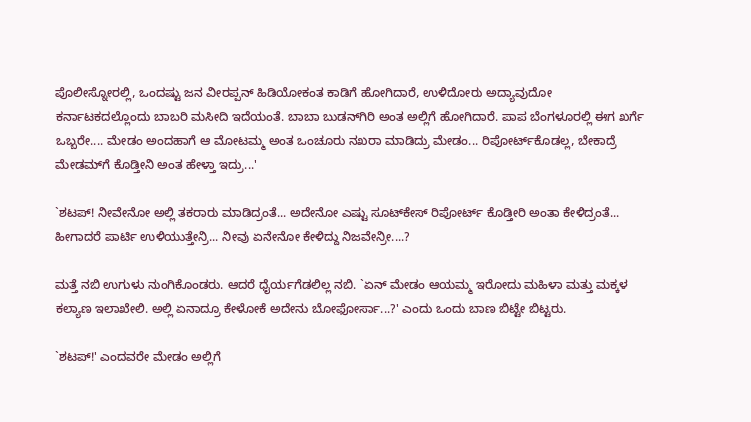ಪೊಲೀಸ್ನೋರಲ್ಲಿ, ಒಂದಷ್ಟು ಜನ ವೀರಪ್ಪನ್ ಹಿಡಿಯೋಕಂತ ಕಾಡಿಗೆ ಹೋಗಿದಾರೆ, ಉಳಿದೋರು ಅದ್ಯಾವುದೋ ಕರ್ನಾಟಕದಲ್ಲೊಂದು ಬಾಬರಿ ಮಸೀದಿ ಇದೆಯಂತೆ. ಬಾಬಾ ಬುಡನ್‌ಗಿರಿ ಅಂತ ಅಲ್ಲಿಗೆ ಹೋಗಿದಾರೆ. ಪಾಪ ಬೆಂಗಳೂರಲ್ಲಿ ಈಗ ಖರ್ಗೆ ಒಬ್ಬರೇ.... ಮೇಡಂ ಅಂದಹಾಗೆ ಆ ಮೋಟಮ್ಮ ಅಂತ ಒಂಚೂರು ನಖರಾ ಮಾಡಿದ್ರು ಮೇಡಂ... ರಿಪೋರ್ಟ್‌ಕೊಡಲ್ಲ, ಬೇಕಾದ್ರೆ ಮೇಡಮ್‌ಗೆ ಕೊಡ್ತೀನಿ ಅಂತ ಹೇಳ್ತಾ ಇದ್ರು...'

`ಶಟಪ್! ನೀವೇನೋ ಅಲ್ಲಿ ತಕರಾರು ಮಾಡಿದ್ರಂತೆ... ಅದೇನೋ ಎಷ್ಟು ಸೂಟ್‌ಕೇಸ್ ರಿಪೋರ್ಟ್ ಕೊಡ್ತೀರಿ ಅಂತಾ ಕೇಳಿದ್ರಂತೆ... ಹೀಗಾದರೆ ಪಾರ್ಟಿ ಉಳಿಯುತ್ತೇನ್ರಿ... ನೀವು ಏನೇನೋ ಕೇಳಿದ್ದು ನಿಜವೇನ್ರೀ....?

ಮತ್ತೆ ನಬಿ ಉಗುಳು ನುಂಗಿಕೊಂಡರು. ಆದರೆ ಧೈರ್ಯಗೆಡಲಿಲ್ಲ ನಬಿ. `ಏನ್ ಮೇಡಂ ಆಯಮ್ಮ ಇರೋದು ಮಹಿಳಾ ಮತ್ತು ಮಕ್ಕಳ ಕಲ್ಯಾಣ ಇಲಾಖೇಲಿ. ಅಲ್ಲಿ ಏನಾದ್ರೂ ಕೇಳೋಕೆ ಅದೇನು ಬೋಫೋರ್ಸಾ...?' ಎಂದು ಒಂದು ಬಾಣ ಬಿಟ್ಟೇ ಬಿಟ್ಟರು.

`ಶಟಪ್!' ಎಂದವರೇ ಮೇಡಂ ಅಲ್ಲಿಗೆ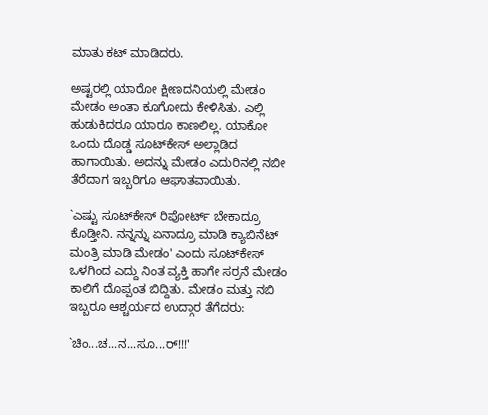ಮಾತು ಕಟ್ ಮಾಡಿದರು.

ಅಷ್ಟರಲ್ಲಿ ಯಾರೋ ಕ್ಷೀಣದನಿಯಲ್ಲಿ ಮೇಡಂ ಮೇಡಂ ಅಂತಾ ಕೂಗೋದು ಕೇಳಿಸಿತು. ಎಲ್ಲಿ ಹುಡುಕಿದರೂ ಯಾರೂ ಕಾಣಲಿಲ್ಲ. ಯಾಕೋ ಒಂದು ದೊಡ್ಡ ಸೂಟ್‌ಕೇಸ್ ಅಲ್ಲಾಡಿದ ಹಾಗಾಯಿತು. ಅದನ್ನು ಮೇಡಂ ಎದುರಿನಲ್ಲಿ ನಬೀ ತೆರೆದಾಗ ಇಬ್ಬರಿಗೂ ಆಘಾತವಾಯಿತು.

`ಎಷ್ಟು ಸೂಟ್‌ಕೇಸ್ ರಿಪೋರ್ಟ್ ಬೇಕಾದ್ರೂ ಕೊಡ್ತೀನಿ. ನನ್ನನ್ನು ಏನಾದ್ರೂ ಮಾಡಿ ಕ್ಯಾಬಿನೆಟ್ ಮಂತ್ರಿ ಮಾಡಿ ಮೇಡಂ' ಎಂದು ಸೂಟ್‌ಕೇಸ್ ಒಳಗಿಂದ ಎದ್ದು ನಿಂತ ವ್ಯಕ್ತಿ ಹಾಗೇ ಸರ್ರನೆ ಮೇಡಂ ಕಾಲಿಗೆ ದೊಪ್ಪಂತ ಬಿದ್ದಿತು. ಮೇಡಂ ಮತ್ತು ನಬಿ ಇಬ್ಬರೂ ಆಶ್ಚರ್ಯದ ಉದ್ಗಾರ ತೆಗೆದರು:

`ಚಿಂ...ಚ...ನ...ಸೂ...ರ್!!!'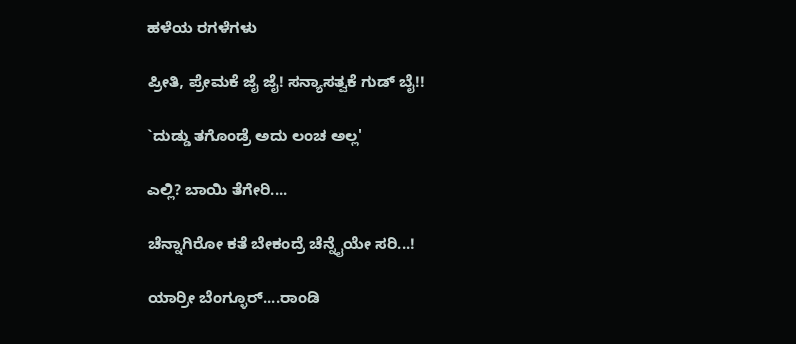ಹಳೆಯ ರಗಳೆಗಳು

ಪ್ರೀತಿ, ಪ್ರೇಮಕೆ ಜೈ ಜೈ! ಸನ್ಯಾಸತ್ವಕೆ ಗುಡ್ ಬೈ!!

`ದುಡ್ಡು ತಗೊಂಡ್ರೆ ಅದು ಲಂಚ ಅಲ್ಲ'

ಎಲ್ಲಿ? ಬಾಯಿ ತೆಗೇರಿ....

ಚೆನ್ನಾಗಿರೋ ಕತೆ ಬೇಕಂದ್ರೆ ಚೆನ್ನೈಯೇ ಸರಿ...!

ಯಾರ್ರೀ ಬೆಂಗ್ಳೂರ್....ರಾಂಡಿ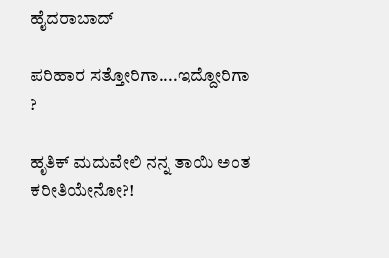ಹೈದರಾಬಾದ್

ಪರಿಹಾರ ಸತ್ತೋರಿಗಾ....ಇದ್ದೋರಿಗಾ ?

ಹೃತಿಕ್ ಮದುವೇಲಿ ನನ್ನ ತಾಯಿ ಅಂತ ಕರೀತಿಯೇನೋ?!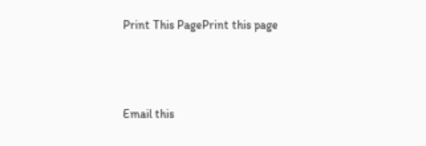Print This PagePrint this page



Email this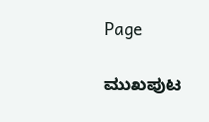Page

ಮುಖಪುಟ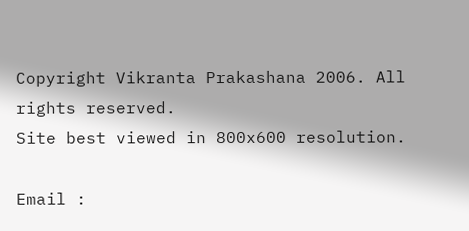Copyright Vikranta Prakashana 2006. All rights reserved.
Site best viewed in 800x600 resolution.

Email :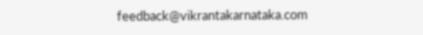feedback@vikrantakarnataka.com